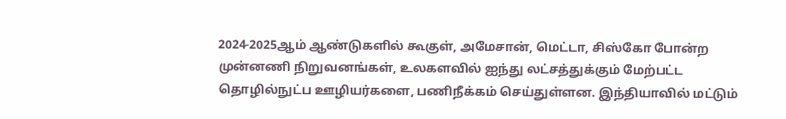2024-2025ஆம் ஆண்டுகளில் கூகுள், அமேசான், மெட்டா, சிஸ்கோ போன்ற முன்னணி நிறுவனங்கள், உலகளவில் ஐந்து லட்சத்துக்கும் மேற்பட்ட தொழில்நுட்ப ஊழியர்களை, பணிநீக்கம் செய்துள்ளன. இந்தியாவில் மட்டும்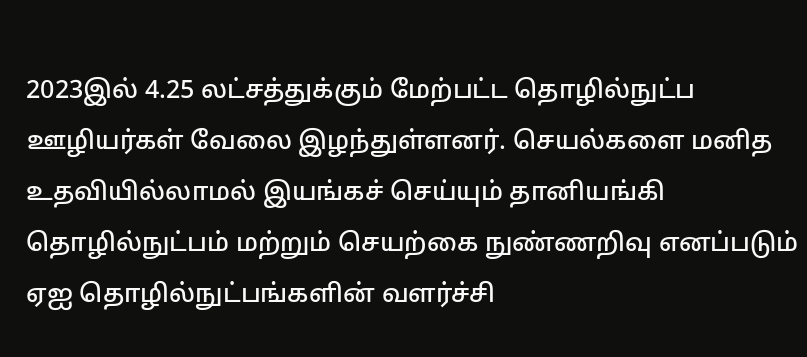2023இல் 4.25 லட்சத்துக்கும் மேற்பட்ட தொழில்நுட்ப ஊழியர்கள் வேலை இழந்துள்ளனர். செயல்களை மனித உதவியில்லாமல் இயங்கச் செய்யும் தானியங்கி தொழில்நுட்பம் மற்றும் செயற்கை நுண்ணறிவு எனப்படும் ஏஐ தொழில்நுட்பங்களின் வளர்ச்சி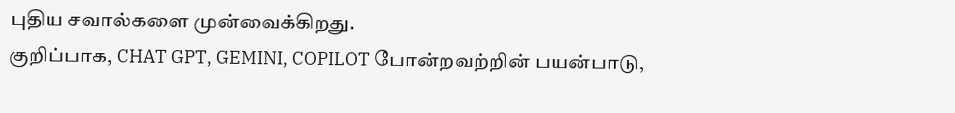புதிய சவால்களை முன்வைக்கிறது.
குறிப்பாக, CHAT GPT, GEMINI, COPILOT போன்றவற்றின் பயன்பாடு,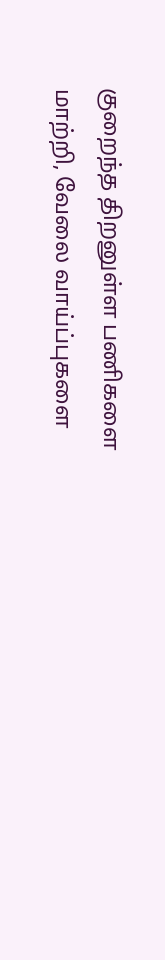குறைந்த திறனுள்ள பணிகளை மாற்றி, வேலை வாய்ப்புகளை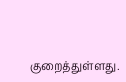குறைத்துள்ளது.